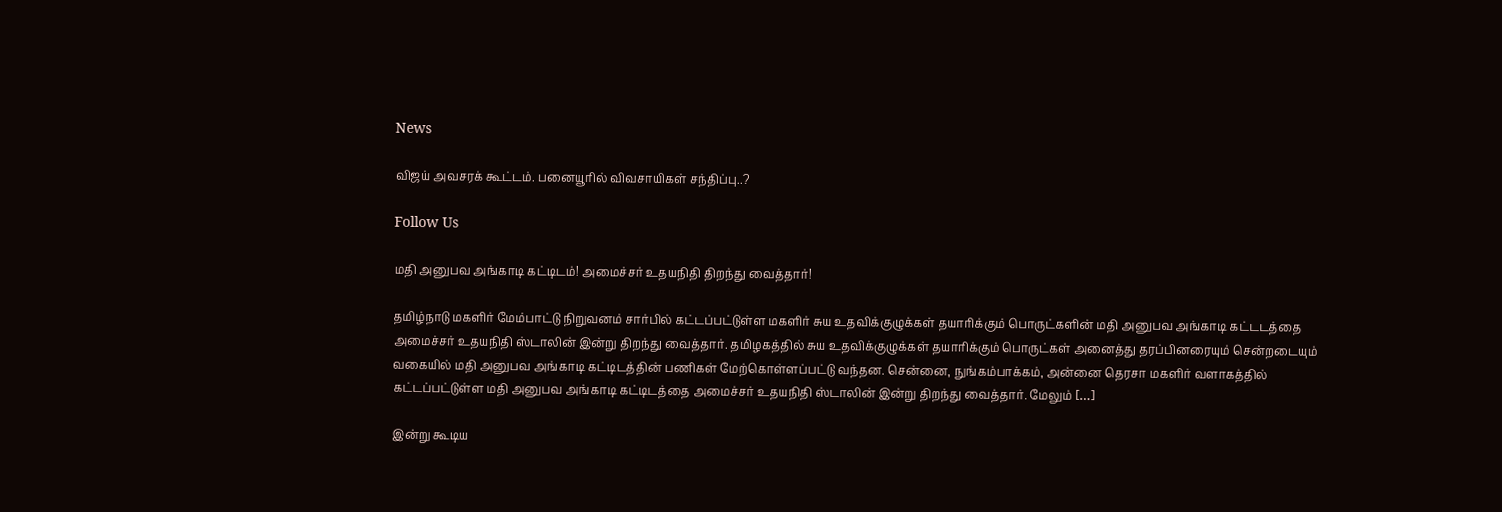News

விஜய் அவசரக் கூட்டம். பனையூரில் விவசாயிகள் சந்திப்பு..?

Follow Us

மதி அனுபவ அங்காடி கட்டிடம்! அமைச்சர் உதயநிதி திறந்து வைத்தார்!

தமிழ்நாடு மகளிர் மேம்பாட்டு நிறுவனம் சார்பில் கட்டப்பட்டுள்ள மகளிர் சுய உதவிக்குழுக்கள் தயாரிக்கும் பொருட்களின் மதி அனுபவ அங்காடி கட்டடத்தை அமைச்சர் உதயநிதி ஸ்டாலின் இன்று திறந்து வைத்தார். தமிழகத்தில் சுய உதவிக்குழுக்கள் தயாரிக்கும் பொருட்கள் அனைத்து தரப்பினரையும் சென்றடையும் வகையில் மதி அனுபவ அங்காடி கட்டிடத்தின் பணிகள் மேற்கொள்ளப்பட்டு வந்தன. சென்னை, நுங்கம்பாக்கம், அன்னை தெரசா மகளிர் வளாகத்தில் கட்டப்பட்டுள்ள மதி அனுபவ அங்காடி கட்டிடத்தை அமைச்சர் உதயநிதி ஸ்டாலின் இன்று திறந்து வைத்தார். மேலும் […]

இன்று கூடிய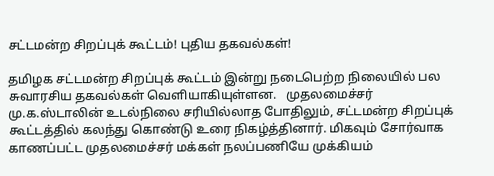சட்டமன்ற சிறப்புக் கூட்டம்! புதிய தகவல்கள்!

தமிழக சட்டமன்ற சிறப்புக் கூட்டம் இன்று நடைபெற்ற நிலையில் பல சுவாரசிய தகவல்கள் வெளியாகியுள்ளன.   முதலமைச்சர் மு.க.ஸ்டாலின் உடல்நிலை சரியில்லாத போதிலும், சட்டமன்ற சிறப்புக் கூட்டத்தில் கலந்து கொண்டு உரை நிகழ்த்தினார். மிகவும் சோர்வாக காணப்பட்ட முதலமைச்சர் மக்கள் நலப்பணியே முக்கியம்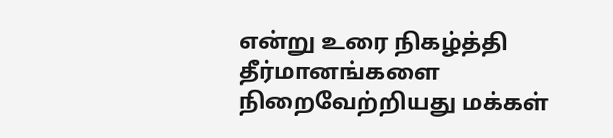என்று உரை நிகழ்த்தி தீர்மானங்களை நிறைவேற்றியது மக்கள்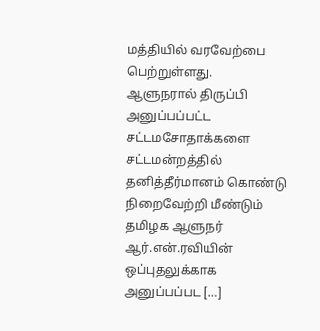மத்தியில் வரவேற்பை பெற்றுள்ளது.   ஆளுநரால் திருப்பி அனுப்பப்பட்ட சட்டமசோதாக்களை சட்டமன்றத்தில் தனித்தீர்மானம் கொண்டு நிறைவேற்றி மீண்டும் தமிழக ஆளுநர் ஆர்.என்.ரவியின் ஒப்புதலுக்காக அனுப்பப்பட […]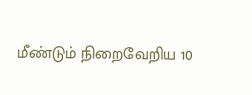மீண்டும் நிறைவேறிய 10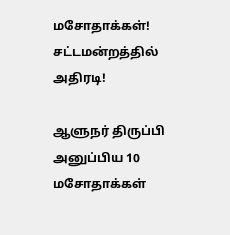மசோதாக்கள்! சட்டமன்றத்தில் அதிரடி!

ஆளுநர் திருப்பி அனுப்பிய 10 மசோதாக்கள்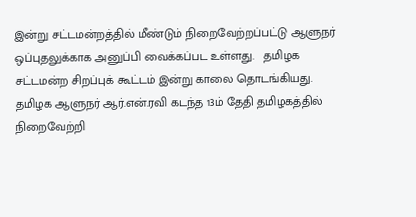இன்று சட்டமன்றத்தில் மீண்டும் நிறைவேற்றப்பட்டு ஆளுநர் ஒப்புதலுக்காக அனுப்பி வைக்கப்பட உள்ளது.   தமிழக சட்டமன்ற சிறப்புக் கூட்டம் இன்று காலை தொடங்கியது. தமிழக ஆளுநர் ஆர்.என்.ரவி கடந்த 13ம் தேதி தமிழகத்தில் நிறைவேற்றி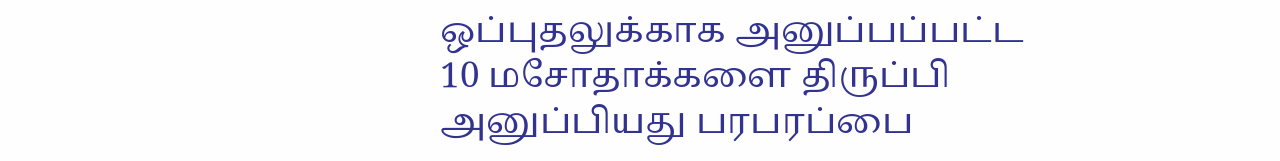ஒப்புதலுக்காக அனுப்பப்பட்ட 10 மசோதாக்களை திருப்பி அனுப்பியது பரபரப்பை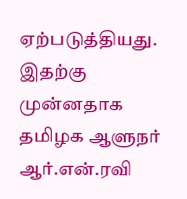ஏற்படுத்தியது. இதற்கு முன்னதாக தமிழக ஆளுநர் ஆர்.என்.ரவி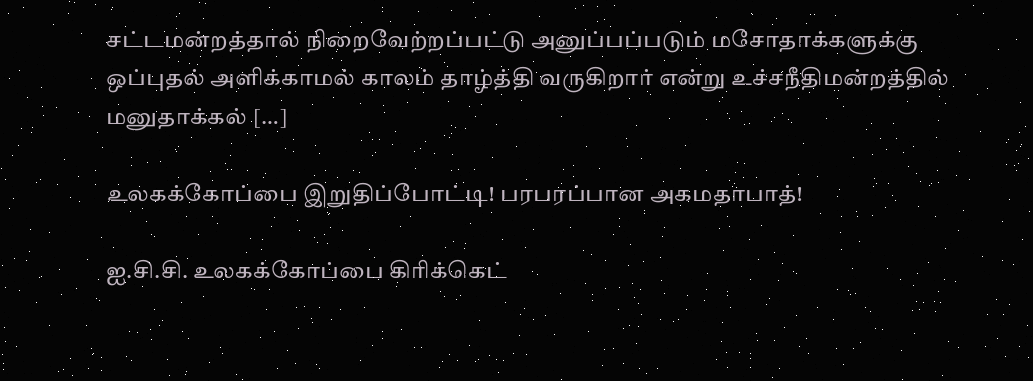சட்டமன்றத்தால் நிறைவேற்றப்பட்டு அனுப்பப்படும் மசோதாக்களுக்கு ஒப்புதல் அளிக்காமல் காலம் தாழ்த்தி வருகிறார் என்று உச்சநீதிமன்றத்தில் மனுதாக்கல் […]

உலகக்கோப்பை இறுதிப்போட்டி! பரபரப்பான அகமதாபாத்!

ஐ.சி.சி. உலகக்கோப்பை கிரிக்கெட்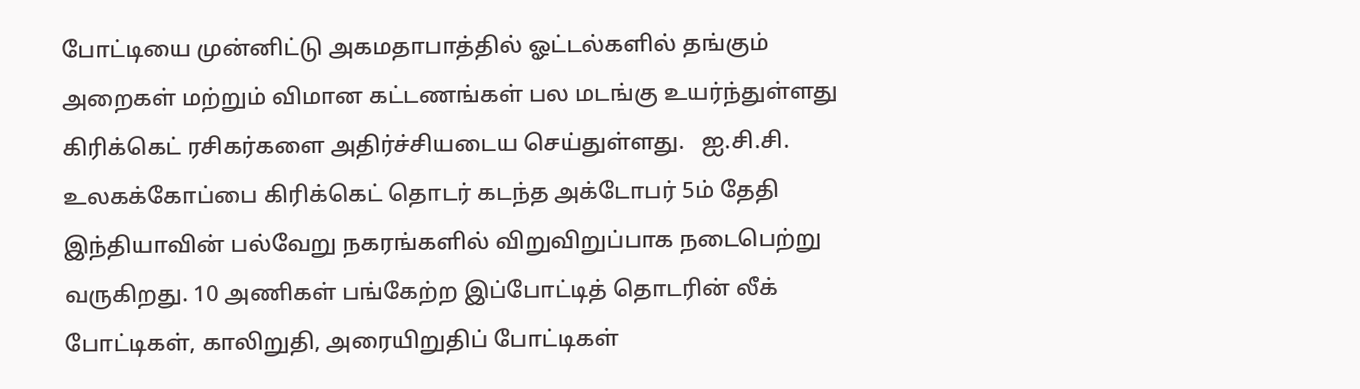போட்டியை முன்னிட்டு அகமதாபாத்தில் ஓட்டல்களில் தங்கும் அறைகள் மற்றும் விமான கட்டணங்கள் பல மடங்கு உயர்ந்துள்ளது கிரிக்கெட் ரசிகர்களை அதிர்ச்சியடைய செய்துள்ளது.   ஐ.சி.சி. உலகக்கோப்பை கிரிக்கெட் தொடர் கடந்த அக்டோபர் 5ம் தேதி இந்தியாவின் பல்வேறு நகரங்களில் விறுவிறுப்பாக நடைபெற்று வருகிறது. 10 அணிகள் பங்கேற்ற இப்போட்டித் தொடரின் லீக் போட்டிகள், காலிறுதி, அரையிறுதிப் போட்டிகள்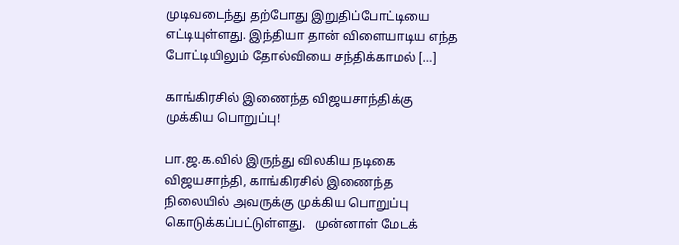முடிவடைந்து தற்போது இறுதிப்போட்டியை எட்டியுள்ளது. இந்தியா தான் விளையாடிய எந்த போட்டியிலும் தோல்வியை சந்திக்காமல் […]

காங்கிரசில் இணைந்த விஜயசாந்திக்கு முக்கிய பொறுப்பு!

பா.ஜ.க.வில் இருந்து விலகிய நடிகை விஜயசாந்தி, காங்கிரசில் இணைந்த நிலையில் அவருக்கு முக்கிய பொறுப்பு கொடுக்கப்பட்டுள்ளது.   முன்னாள் மேடக்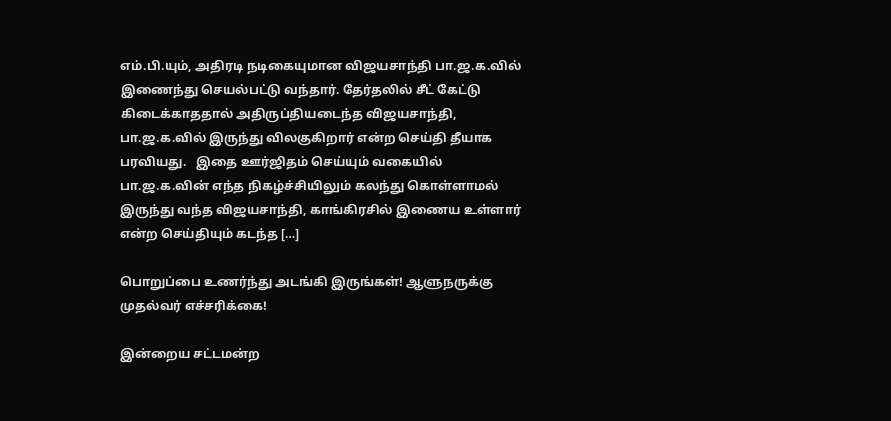எம்.பி.யும், அதிரடி நடிகையுமான விஜயசாந்தி பா.ஜ.க.வில் இணைந்து செயல்பட்டு வந்தார். தேர்தலில் சீட் கேட்டு கிடைக்காததால் அதிருப்தியடைந்த விஜயசாந்தி, பா.ஜ.க.வில் இருந்து விலகுகிறார் என்ற செய்தி தீயாக பரவியது.   இதை ஊர்ஜிதம் செய்யும் வகையில் பா.ஜ.க.வின் எந்த நிகழ்ச்சியிலும் கலந்து கொள்ளாமல் இருந்து வந்த விஜயசாந்தி, காங்கிரசில் இணைய உள்ளார் என்ற செய்தியும் கடந்த […]

பொறுப்பை உணர்ந்து அடங்கி இருங்கள்! ஆளுநருக்கு முதல்வர் எச்சரிக்கை!

இன்றைய சட்டமன்ற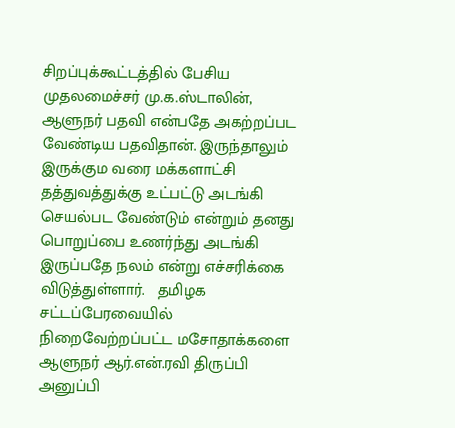சிறப்புக்கூட்டத்தில் பேசிய முதலமைச்சர் மு.க.ஸ்டாலின், ஆளுநர் பதவி என்பதே அகற்றப்பட வேண்டிய பதவிதான். இருந்தாலும் இருக்கும வரை மக்களாட்சி தத்துவத்துக்கு உட்பட்டு அடங்கி செயல்பட வேண்டும் என்றும் தனது பொறுப்பை உணர்ந்து அடங்கி இருப்பதே நலம் என்று எச்சரிக்கை விடுத்துள்ளார்.   தமிழக சட்டப்பேரவையில் நிறைவேற்றப்பட்ட மசோதாக்களை ஆளுநர் ஆர்.என்.ரவி திருப்பி அனுப்பி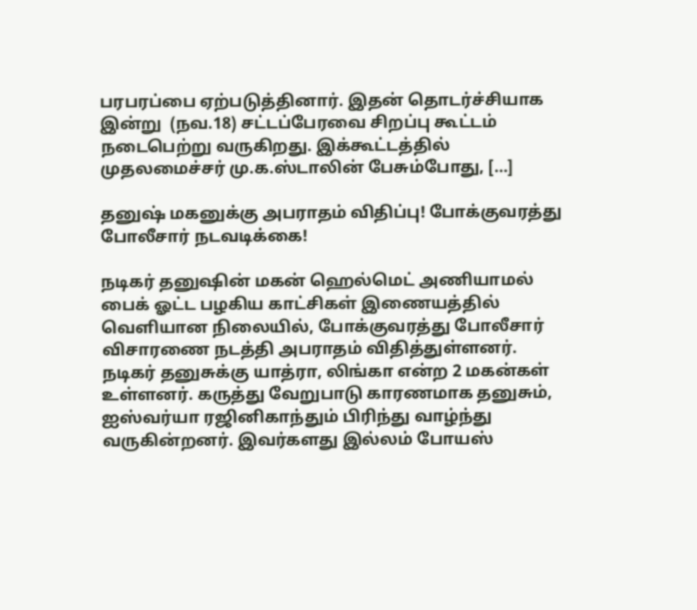பரபரப்பை ஏற்படுத்தினார். இதன் தொடர்ச்சியாக இன்று  (நவ.18) சட்டப்பேரவை சிறப்பு கூட்டம் நடைபெற்று வருகிறது. இக்கூட்டத்தில் முதலமைச்சர் மு.க.ஸ்டாலின் பேசும்போது, […]

தனுஷ் மகனுக்கு அபராதம் விதிப்பு! போக்குவரத்து போலீசார் நடவடிக்கை!

நடிகர் தனுஷின் மகன் ஹெல்மெட் அணியாமல் பைக் ஓட்ட பழகிய காட்சிகள் இணையத்தில் வெளியான நிலையில், போக்குவரத்து போலீசார் விசாரணை நடத்தி அபராதம் விதித்துள்ளனர்.   நடிகர் தனுசுக்கு யாத்ரா, லிங்கா என்ற 2 மகன்கள் உள்ளனர். கருத்து வேறுபாடு காரணமாக தனுசும், ஐஸ்வர்யா ரஜினிகாந்தும் பிரிந்து வாழ்ந்து வருகின்றனர். இவர்களது இல்லம் போயஸ்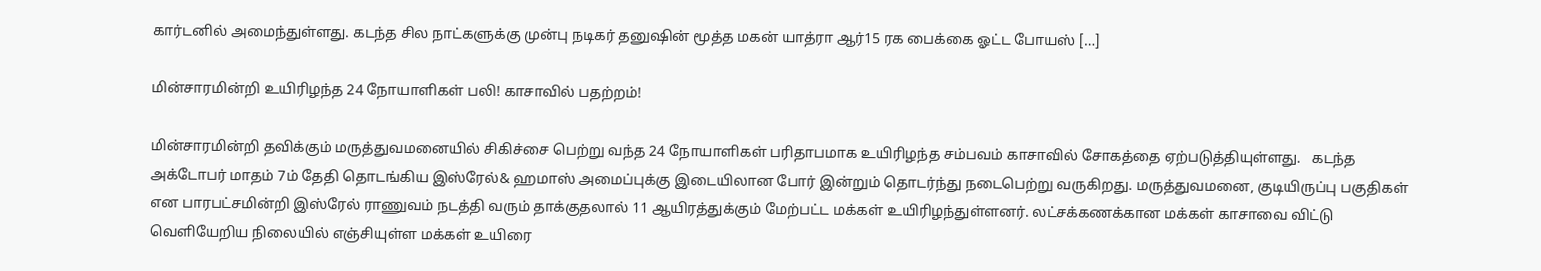கார்டனில் அமைந்துள்ளது. கடந்த சில நாட்களுக்கு முன்பு நடிகர் தனுஷின் மூத்த மகன் யாத்ரா ஆர்15 ரக பைக்கை ஓட்ட போயஸ் […]

மின்சாரமின்றி உயிரிழந்த 24 நோயாளிகள் பலி! காசாவில் பதற்றம்!

மின்சாரமின்றி தவிக்கும் மருத்துவமனையில் சிகிச்சை பெற்று வந்த 24 நோயாளிகள் பரிதாபமாக உயிரிழந்த சம்பவம் காசாவில் சோகத்தை ஏற்படுத்தியுள்ளது.   கடந்த அக்டோபர் மாதம் 7ம் தேதி தொடங்கிய இஸ்ரேல்& ஹமாஸ் அமைப்புக்கு இடையிலான போர் இன்றும் தொடர்ந்து நடைபெற்று வருகிறது. மருத்துவமனை, குடியிருப்பு பகுதிகள் என பாரபட்சமின்றி இஸ்ரேல் ராணுவம் நடத்தி வரும் தாக்குதலால் 11 ஆயிரத்துக்கும் மேற்பட்ட மக்கள் உயிரிழந்துள்ளனர். லட்சக்கணக்கான மக்கள் காசாவை விட்டு வெளியேறிய நிலையில் எஞ்சியுள்ள மக்கள் உயிரை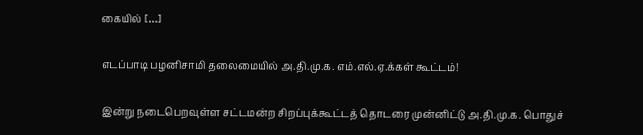கையில் […]

எடப்பாடி பழனிசாமி தலைமையில் அ.தி.மு.க. எம்.எல்.ஏ.க்கள் கூட்டம்!

இன்று நடைபெறவுள்ள சட்டமன்ற சிறப்புக்கூட்டத் தொடரை முன்னிட்டு அ.தி.மு.க. பொதுச்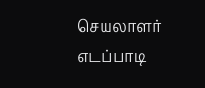செயலாளர் எடப்பாடி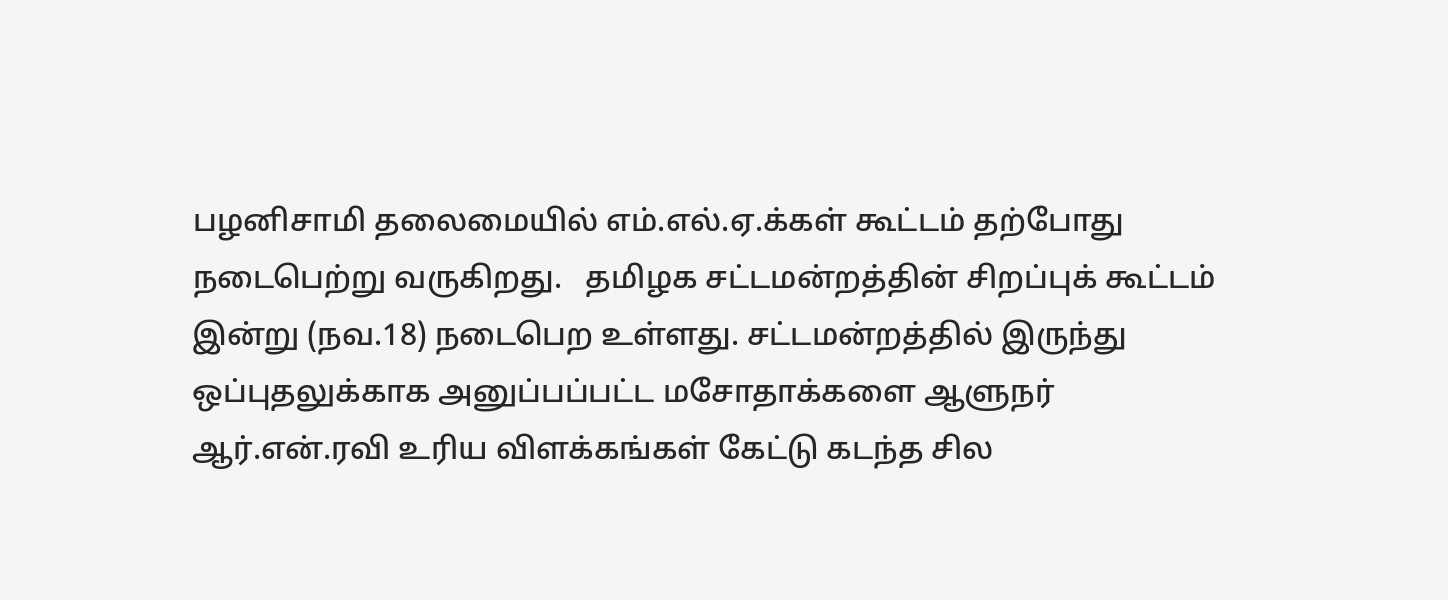பழனிசாமி தலைமையில் எம்.எல்.ஏ.க்கள் கூட்டம் தற்போது நடைபெற்று வருகிறது.   தமிழக சட்டமன்றத்தின் சிறப்புக் கூட்டம் இன்று (நவ.18) நடைபெற உள்ளது. சட்டமன்றத்தில் இருந்து ஒப்புதலுக்காக அனுப்பப்பட்ட மசோதாக்களை ஆளுநர் ஆர்.என்.ரவி உரிய விளக்கங்கள் கேட்டு கடந்த சில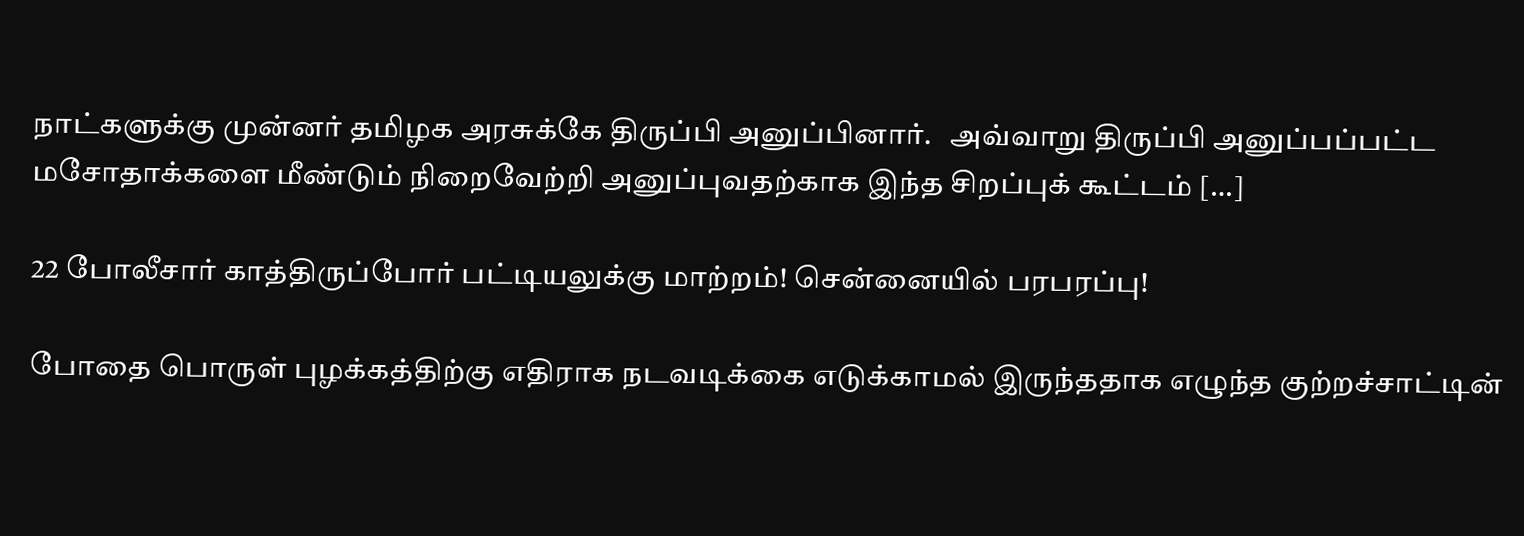நாட்களுக்கு முன்னர் தமிழக அரசுக்கே திருப்பி அனுப்பினார்.   அவ்வாறு திருப்பி அனுப்பப்பட்ட மசோதாக்களை மீண்டும் நிறைவேற்றி அனுப்புவதற்காக இந்த சிறப்புக் கூட்டம் […]

22 போலீசார் காத்திருப்போர் பட்டியலுக்கு மாற்றம்! சென்னையில் பரபரப்பு!

போதை பொருள் புழக்கத்திற்கு எதிராக நடவடிக்கை எடுக்காமல் இருந்ததாக எழுந்த குற்றச்சாட்டின்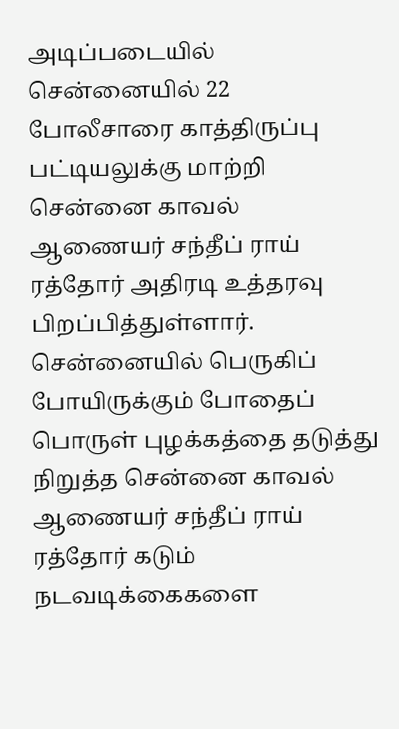அடிப்படையில் சென்னையில் 22 போலீசாரை காத்திருப்பு பட்டியலுக்கு மாற்றி சென்னை காவல் ஆணையர் சந்தீப் ராய் ரத்தோர் அதிரடி உத்தரவு பிறப்பித்துள்ளார்.   சென்னையில் பெருகிப் போயிருக்கும் போதைப் பொருள் புழக்கத்தை தடுத்து நிறுத்த சென்னை காவல் ஆணையர் சந்தீப் ராய் ரத்தோர் கடும் நடவடிக்கைகளை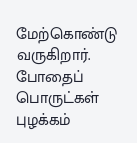மேற்கொண்டு வருகிறார். போதைப் பொருட்கள் புழக்கம்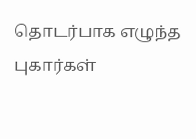தொடர்பாக எழுந்த புகார்கள்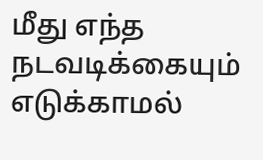மீது எந்த நடவடிக்கையும் எடுக்காமல்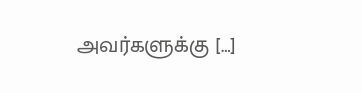அவர்களுக்கு […]